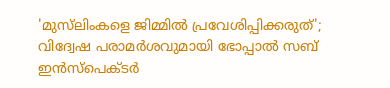'മുസ്‌ലിംകളെ ജിമ്മില്‍ പ്രവേശിപ്പിക്കരുത്'; വിദ്വേഷ പരാമര്‍ശവുമായി ഭോപ്പാല്‍ സബ് ഇന്‍സ്‌പെക്ടര്‍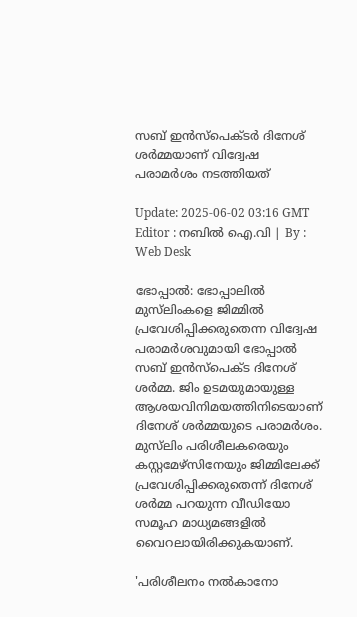സബ് ഇന്‍സ്‌പെക്ടര്‍ ദിനേശ് ശര്‍മ്മയാണ് വിദ്വേഷ പരാമര്‍ശം നടത്തിയത്

Update: 2025-06-02 03:16 GMT
Editor : നബിൽ ഐ.വി | By : Web Desk

ഭോപ്പാല്‍: ഭോപ്പാലില്‍ മുസ്‌ലിംകളെ ജിമ്മില്‍ പ്രവേശിപ്പിക്കരുതെന്ന വിദ്വേഷ പരാമര്‍ശവുമായി ഭോപ്പാല്‍ സബ് ഇന്‍സ്‌പെക്ട ദിനേശ് ശര്‍മ്മ. ജിം ഉടമയുമായുള്ള ആശയവിനിമയത്തിനിടെയാണ് ദിനേശ് ശര്‍മ്മയുടെ പരാമര്‍ശം. മുസ്‌ലിം പരിശീലകരെയും കസ്റ്റമേഴ്‌സിനേയും ജിമ്മിലേക്ക് പ്രവേശിപ്പിക്കരുതെന്ന് ദിനേശ് ശര്‍മ്മ പറയുന്ന വീഡിയോ സമൂഹ മാധ്യമങ്ങളില്‍ വൈറലായിരിക്കുകയാണ്.

'പരിശീലനം നല്‍കാനോ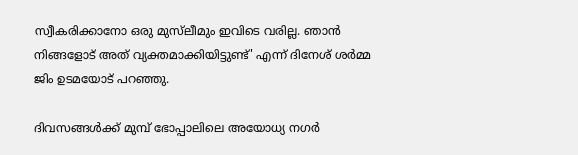സ്വീകരിക്കാനോ ഒരു മുസ്‌ലീമും ഇവിടെ വരില്ല. ഞാന്‍ നിങ്ങളോട് അത് വ്യക്തമാക്കിയിട്ടുണ്ട്' എന്ന് ദിനേശ് ശര്‍മ്മ ജിം ഉടമയോട് പറഞ്ഞു.

ദിവസങ്ങള്‍ക്ക് മുമ്പ് ഭോപ്പാലിലെ അയോധ്യ നഗര്‍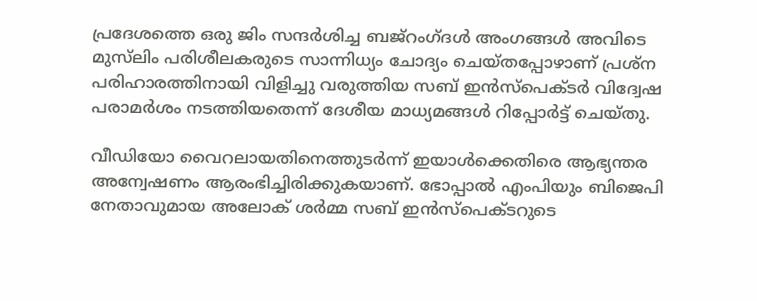പ്രദേശത്തെ ഒരു ജിം സന്ദര്‍ശിച്ച ബജ്‌റംഗ്ദള്‍ അംഗങ്ങള്‍ അവിടെ മുസ്‌ലിം പരിശീലകരുടെ സാന്നിധ്യം ചോദ്യം ചെയ്തപ്പോഴാണ് പ്രശ്‌ന പരിഹാരത്തിനായി വിളിച്ചു വരുത്തിയ സബ് ഇന്‍സ്‌പെക്ടര്‍ വിദ്വേഷ പരാമര്‍ശം നടത്തിയതെന്ന് ദേശീയ മാധ്യമങ്ങള്‍ റിപ്പോര്‍ട്ട് ചെയ്തു.

വീഡിയോ വൈറലായതിനെത്തുടര്‍ന്ന് ഇയാള്‍ക്കെതിരെ ആഭ്യന്തര അന്വേഷണം ആരംഭിച്ചിരിക്കുകയാണ്. ഭോപ്പാല്‍ എംപിയും ബിജെപി നേതാവുമായ അലോക് ശര്‍മ്മ സബ് ഇന്‍സ്‌പെക്ടറുടെ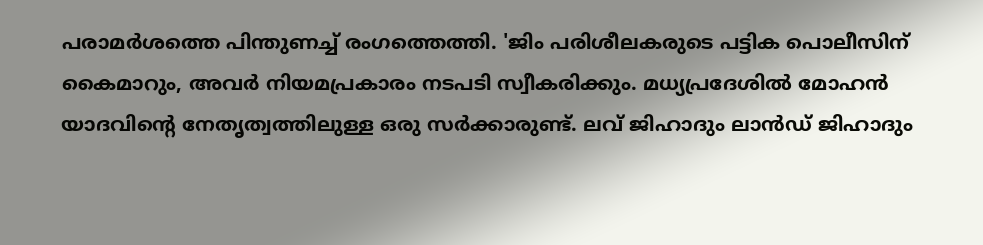പരാമര്‍ശത്തെ പിന്തുണച്ച് രംഗത്തെത്തി. 'ജിം പരിശീലകരുടെ പട്ടിക പൊലീസിന് കൈമാറും, അവര്‍ നിയമപ്രകാരം നടപടി സ്വീകരിക്കും. മധ്യപ്രദേശില്‍ മോഹന്‍ യാദവിന്റെ നേതൃത്വത്തിലുള്ള ഒരു സര്‍ക്കാരുണ്ട്. ലവ് ജിഹാദും ലാന്‍ഡ് ജിഹാദും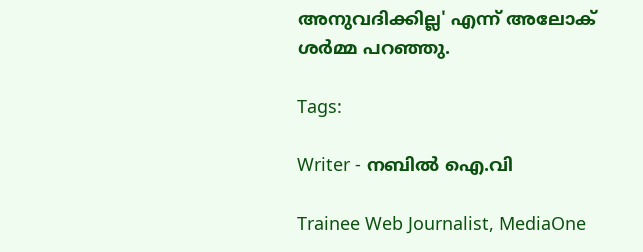അനുവദിക്കില്ല' എന്ന് അലോക് ശര്‍മ്മ പറഞ്ഞു.

Tags:

Writer - നബിൽ ഐ.വി

Trainee Web Journalist, MediaOne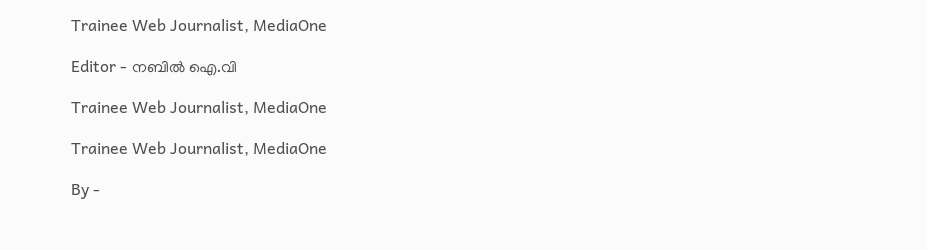Trainee Web Journalist, MediaOne

Editor - നബിൽ ഐ.വി

Trainee Web Journalist, MediaOne

Trainee Web Journalist, MediaOne

By -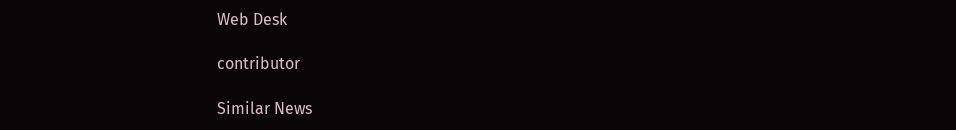Web Desk

contributor

Similar News